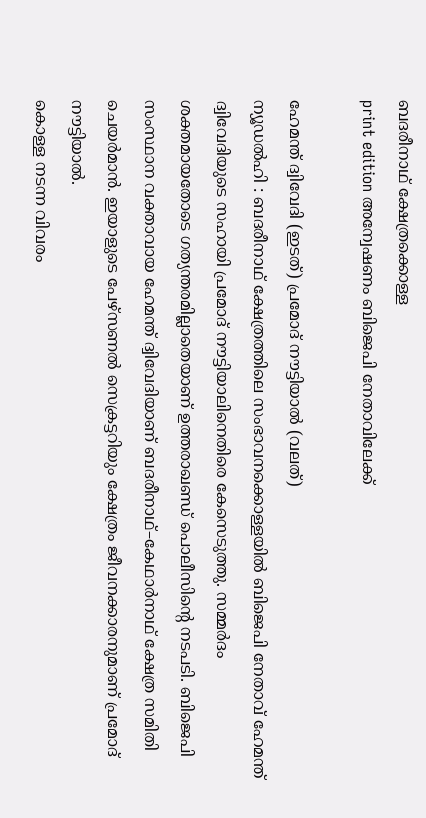ബദരീനാഥ് ക്ഷേത്രക്കൊള്ള
print edition അന്വേഷണം ബിജെപി നേതാവിലേക്ക്

ഹേമന്ത് ദ്വിവേദി (ഇടത്) പ്രമോദ് നൗട്ടിയാൽ (വലത്)
ന്യൂഡൽഹി : ബദരീനാഥ് ക്ഷേത്രത്തിലെ സംഭാവനക്കൊള്ളയിൽ ബിജെപി നേതാവ് ഹേമന്ത് ദ്വിവേദിയുടെ സഹായി പ്രമോദ് നൗട്ടിയാലിനെതിരെ കേസെടുത്തു. സമ്മർദം ശക്തമായതോടെ ഗത്യന്തരമില്ലാതെയാണ് ഉത്തരാഖണ്ഡ് പൊലീസിന്റെ നടപടി. ബിജെപി സംസ്ഥാന വക്താവായ ഹേമന്ത് ദ്വിവേദിയാണ് ബദരീനാഥ്–കേഥാർനാഥ് ക്ഷേത്ര സമിതി ചെയർമാൻ. ഇയാളുടെ പേഴ്സണൽ സെക്രട്ടറിയും ക്ഷേത്രം ജീവനക്കാരനുമാണ് പ്രമോദ് നൗട്ടിയാൽ.
കൊള്ള നടന്ന വിവരം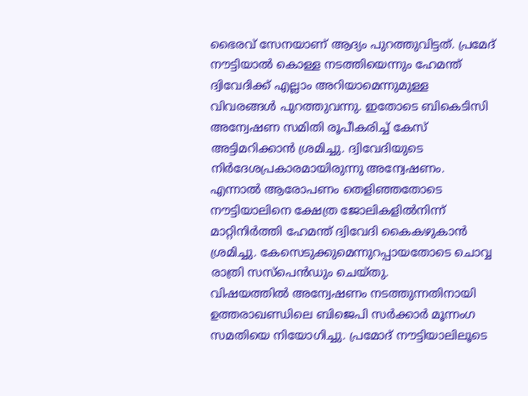ഭൈരവ് സേനയാണ് ആദ്യം പുറത്തുവിട്ടത്. പ്രമേദ് നൗട്ടിയാൽ കൊള്ള നടത്തിയെന്നും ഹേമന്ത് ദ്വിവേദിക്ക് എല്ലാം അറിയാമെന്നുമുള്ള വിവരങ്ങൾ പുറത്തുവന്നു. ഇതോടെ ബികെടിസി അന്വേഷണ സമിതി രൂപീകരിച്ച് കേസ് അട്ടിമറിക്കാൻ ശ്രമിച്ചു. ദ്വിവേദിയുടെ നിർദേശപ്രകാരമായിരുന്നു അന്വേഷണം. എന്നാൽ ആരോപണം തെളിഞ്ഞതോടെ നൗട്ടിയാലിനെ ക്ഷേത്ര ജോലികളിൽനിന്ന് മാറ്റിനിർത്തി ഹേമന്ത് ദ്വിവേദി കൈകഴുകാൻ ശ്രമിച്ചു. കേസെടുക്കുമെന്നുറപ്പായതോടെ ചൊവ്വ രാത്രി സസ്പെൻഡും ചെയ്തു.
വിഷയത്തിൽ അന്വേഷണം നടത്തുന്നതിനായി ഉത്തരാഖണ്ഡിലെ ബിജെപി സർക്കാർ മൂന്നംഗ സമതിയെ നിയോഗിച്ചു. പ്രമോദ് നൗട്ടിയാലിലൂടെ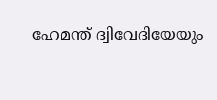ഹേമന്ത് ദ്വിവേദിയേയും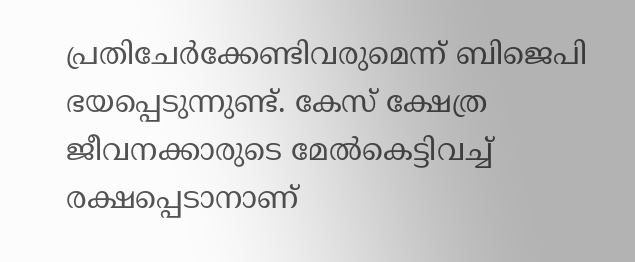പ്രതിചേർക്കേണ്ടിവരുമെന്ന് ബിജെപി ഭയപ്പെടുന്നുണ്ട്. കേസ് ക്ഷേത്ര ജീവനക്കാരുടെ മേൽകെട്ടിവച്ച് രക്ഷപ്പെടാനാണ്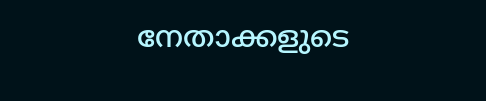നേതാക്കളുടെ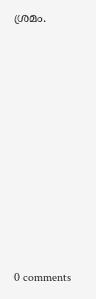ശ്രമം.











0 comments